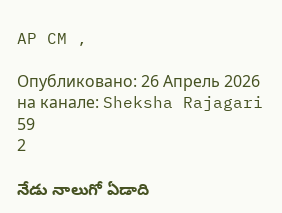AP CM ,

Опубликовано: 26 Апрель 2026
на канале: Sheksha Rajagari
59
2

నేడు నాలుగో ఏడాది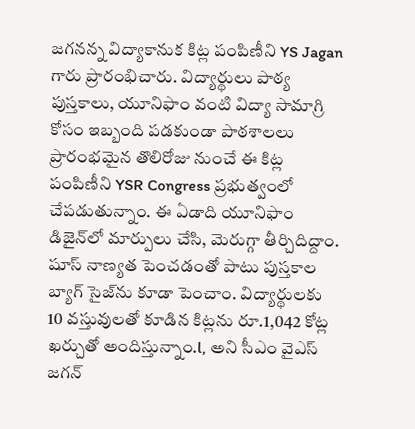జ‌గ‌న‌న్న విద్యాకానుక కిట్ల పంపిణీని YS Jagan గారు ప్రారంభిచారు. విద్యార్థులు పాఠ్య పుస్తకాలు, యూనిఫాం వంటి విద్యా సామాగ్రి కోసం ఇబ్బంది ప‌డ‌కుండా పాఠ‌శాల‌లు ప్రారంభ‌మైన తొలిరోజు నుంచే ఈ కిట్ల పంపిణీని YSR Congress ప్ర‌భుత్వంలో చేప‌డుతున్నాం. ఈ ఏడాది యూనిఫాం డిజైన్‌లో మార్పులు చేసి, మెరుగ్గా తీర్చిదిద్దాం. షూస్ నాణ్య‌త పెంచడంతో పాటు పుస్తకాల బ్యాగ్ సైజ్‌ను కూడా పెంచాం. విద్యార్థులకు 10 వ‌స్తువులతో కూడిన కిట్ల‌ను రూ.1,042 కోట్ల ఖ‌ర్చుతో అందిస్తున్నాం.l, అని సీఎం వైఎస్ జగన్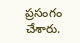ప్రసంగం చేశారు.